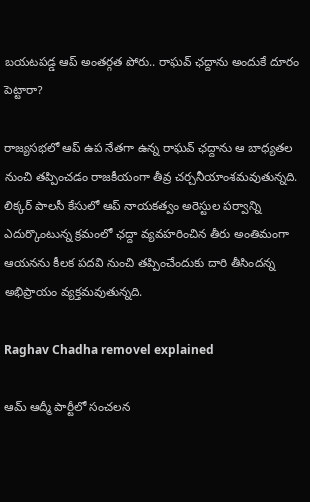బయటపడ్డ ఆప్‌ అంతర్గత పోరు.. రాఘవ్‌ ఛద్దాను అందుకే దూరం పెట్టారా?

రాజ్యసభలో ఆప్‌ ఉప నేతగా ఉన్న రాఘవ్‌ ఛద్దాను ఆ బాధ్యతల నుంచి తప్పించడం రాజకీయంగా తీవ్ర చర్చనీయాంశమవుతున్నది. లిక్కర్‌ పాలసీ కేసులో ఆప్‌ నాయకత్వం అరెస్టుల పర్వాన్ని ఎదుర్కొంటున్న క్రమంలో ఛద్దా వ్యవహరించిన తీరు అంతిమంగా ఆయనను కీలక పదవి నుంచి తప్పించేందుకు దారి తీసిందన్న అభిప్రాయం వ్యక్తమవుతున్నది.

Raghav Chadha removel explained

ఆమ్‌ ఆద్మీ పార్టీలో సంచలన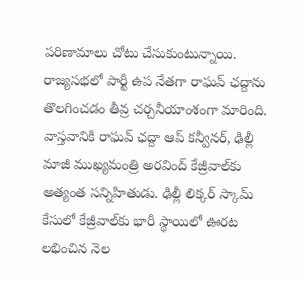పరిణామాలు చోటు చేసుకుంటున్నాయి. రాజ్యసభలో పార్టీ ఉప నేతగా రాఘవ్‌ ఛద్దాను తొలగించడం తీవ్ర చర్చనీయాంశంగా మారింది. వాస్తవానికి రాఘవ్‌ ఛద్దా ఆప్‌ కన్వీనర్‌, ఢిల్లీ మాజీ ముఖ్యమంత్రి అరవింద్‌ కేజ్రీవాల్‌కు అత్యంత సన్నిహితుడు. ఢిల్లీ లిక్కర్‌ స్కామ్‌ కేసులో కేజ్రీవాల్‌కు భారీ స్థాయిలో ఊరట లభించిన నెల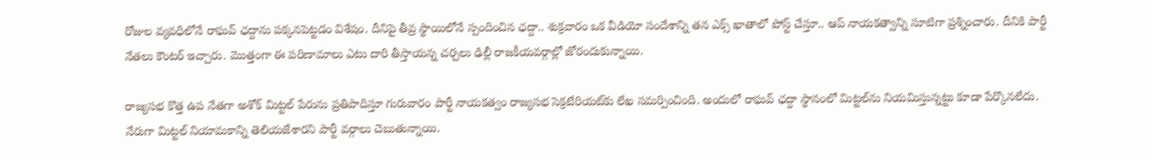రోజుల వ్యవధిలోనే రాఘవ్‌ ఛద్దాను పక్కనపెట్టడం విశేషం. దీనిపై తీవ్ర స్థాయిలోనే స్పందించిన ఛద్దా.. శుక్రవారం ఒక వీడియో సందేశాన్ని తన ఎక్స్‌ ఖాతాలో పోస్ట్‌ చేస్తూ.. ఆప్‌ నాయకత్వాన్ని సూటిగా ప్రశ్నించారు. దీనికి పార్టీ నేతలు కౌంటర్‌ ఇచ్చారు. మొత్తంగా ఈ పరిణామాలు ఎటు దారి తీస్తాయన్న చర్చలు ఢిల్లీ రాజకీయవర్గాల్లో జోరందుకున్నాయి.

రాజ్యసభ కొత్త ఉప నేతగా అశోక్‌ మిట్టల్‌ పేరును ప్రతిపాదిస్తూ గురువారం పార్టీ నాయకత్వం రాజ్యసభ సెక్రటేరియట్‌కు లేఖ సమర్పించింది. అందులో రాఘవ్‌ ఛద్దా స్థానంలో మిట్టల్‌ను నియమిస్తున్నట్టు కూడా పేర్కొనలేదు. నేరుగా మిట్టల్‌ నియామకాన్ని తెలియజేశారని పార్టీ వర్గాలు చెబుతున్నాయి.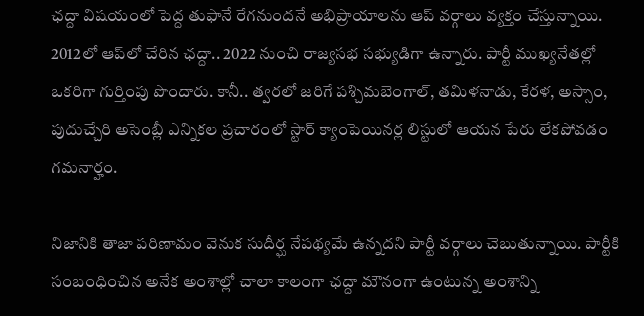ఛద్దా విషయంలో పెద్ద తుఫానే రేగనుందనే అభిప్రాయాలను ఆప్‌ వర్గాలు వ్యక్తం చేస్తున్నాయి. 2012లో ఆప్‌లో చేరిన ఛద్దా.. 2022 నుంచి రాజ్యసభ సభ్యుడిగా ఉన్నారు. పార్టీ ముఖ్యనేతల్లో ఒకరిగా గుర్తింపు పొందారు. కానీ.. త్వరలో జరిగే పశ్చిమబెంగాల్‌, తమిళనాడు, కేరళ, అస్సాం, పుదుచ్చేరి అసెంబ్లీ ఎన్నికల ప్రచారంలో స్టార్‌ క్యాంపెయినర్ల లిస్టులో ఆయన పేరు లేకపోవడం గమనార్హం.

నిజానికి తాజా పరిణామం వెనుక సుదీర్ఘ నేపథ్యమే ఉన్నదని పార్టీ వర్గాలు చెబుతున్నాయి. పార్టీకి సంబంధించిన అనేక అంశాల్లో చాలా కాలంగా ఛద్దా మౌనంగా ఉంటున్న అంశాన్ని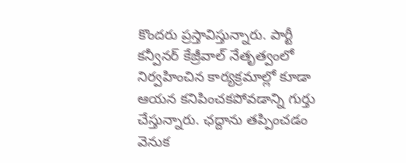కొందరు ప్రస్తావిస్తున్నారు. పార్టీ కన్వీనర్‌ కేజ్రీవాల్‌ నేతృత్వంలో నిర్వహించిన కార్యక్రమాల్లో కూడా ఆయన కనిపించకపోవడాన్ని గుర్తు చేస్తున్నారు. ఛద్దాను తప్పించడం వెనుక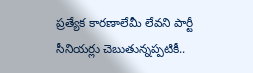ప్రత్యేక కారణాలేమీ లేవని పార్టీ సీనియర్లు చెబుతున్నప్పటికీ..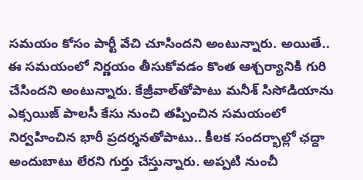సమయం కోసం పార్టీ వేచి చూసిందని అంటున్నారు. అయితే.. ఈ సమయంలో నిర్ణయం తీసుకోవడం కొంత ఆశ్చర్యానికి గురి చేసిందని అంటున్నారు. కేజ్రీవాల్‌తోపాటు మనీశ్‌ సిసోడియాను ఎక్సయిజ్‌ పాలసీ కేసు నుంచి తప్పించిన సమయంలో నిర్వహించిన భారీ ప్రదర్శనతోపాటు.. కీలక సందర్భాల్లో ఛద్దా అందుబాటు లేరని గుర్తు చేస్తున్నారు. అప్పటి నుంచీ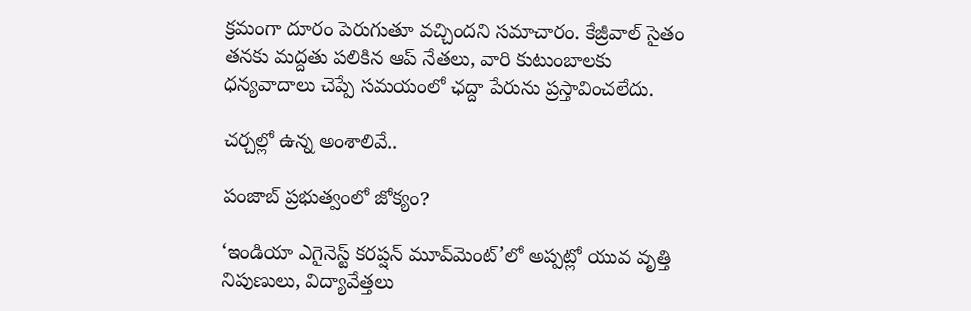క్రమంగా దూరం పెరుగుతూ వచ్చిందని సమాచారం. కేజ్రీవాల్‌ సైతం తనకు మద్దతు పలికిన ఆప్‌ నేతలు, వారి కుటుంబాలకు ధన్యవాదాలు చెప్పే సమయంలో ఛద్దా పేరును ప్రస్తావించలేదు.

చర్చల్లో ఉన్న అంశాలివే..

పంజాబ్‌ ప్రభుత్వంలో జోక్యం?

‘ఇండియా ఎగైనెస్ట్‌ కరప్షన్‌ మూవ్‌మెంట్‌’లో అప్పట్లో యువ వృత్తి నిపుణులు, విద్యావేత్తలు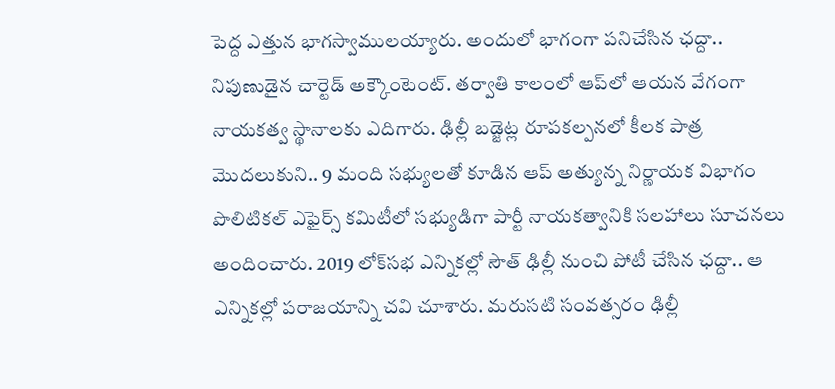పెద్ద ఎత్తున భాగస్వాములయ్యారు. అందులో భాగంగా పనిచేసిన ఛద్దా.. నిపుణుడైన చార్టెడ్‌ అక్కౌంటెంట్‌. తర్వాతి కాలంలో ఆప్‌లో ఆయన వేగంగా నాయకత్వ స్థానాలకు ఎదిగారు. ఢిల్లీ బడ్జెట్ల రూపకల్పనలో కీలక పాత్ర మొదలుకుని.. 9 మంది సభ్యులతో కూడిన ఆప్‌ అత్యున్న నిర్ణాయక విభాగం పొలిటికల్‌ ఎఫైర్స్‌ కమిటీలో సభ్యుడిగా పార్టీ నాయకత్వానికి సలహాలు సూచనలు అందించారు. 2019 లోక్‌సభ ఎన్నికల్లో సౌత్‌ ఢిల్లీ నుంచి పోటీ చేసిన ఛద్దా.. ఆ ఎన్నికల్లో పరాజయాన్ని చవి చూశారు. మరుసటి సంవత్సరం ఢిల్లీ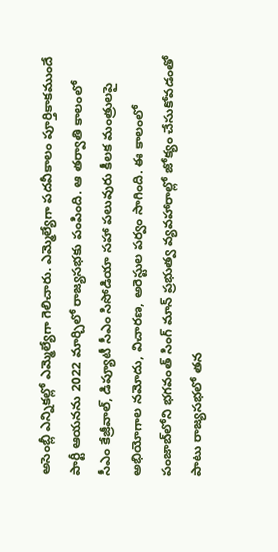అసెంబ్లీ ఎన్నికల్లో ఎమ్మెల్యేగా గెలిచారు. ఎమ్మెల్యేగా పదవీకాలం పూర్తికాకముందే పార్టీ ఆయనను 2022 మార్చిలో రాజ్యసభకు పంపింది. ఆ తర్వాతి కాలంలో సీఎం కేజ్రీవాల్‌, డిప్యూటీ సీఎం సిసోడియా సహా పలువురు కీలక మంత్రులపై అభియోగాల నమోదు, విచారణ, అరెస్టుల పర్వం సాగింది. ఈ కాలంలో పంజాబ్‌లోని భగవంత్‌ సింగ్‌ మాన్‌ ప్రభుత్వ వ్యవహారాల్లో జోక్యం చేసుకోవడంతో పాటు రాజ్యసభలో తన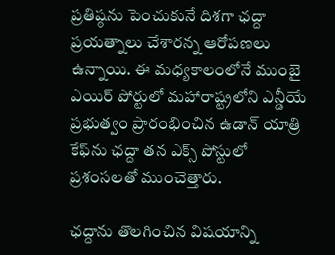ప్రతిష్ఠను పెంచుకునే దిశగా ఛద్దా ప్రయత్నాలు చేశారన్న ఆరోపణలు ఉన్నాయి. ఈ మధ్యకాలంలోనే ముంబై ఎయిర్‌ పోర్టులో మహారాష్ట్రలోని ఎన్డీయే ప్రభుత్వం ప్రారంభించిన ఉడాన్‌ యాత్రి కేఫ్‌ను ఛద్దా తన ఎక్స్‌ పోస్టులో ప్రశంసలతో ముంచెత్తారు.

ఛద్దాను తొలగించిన విషయాన్ని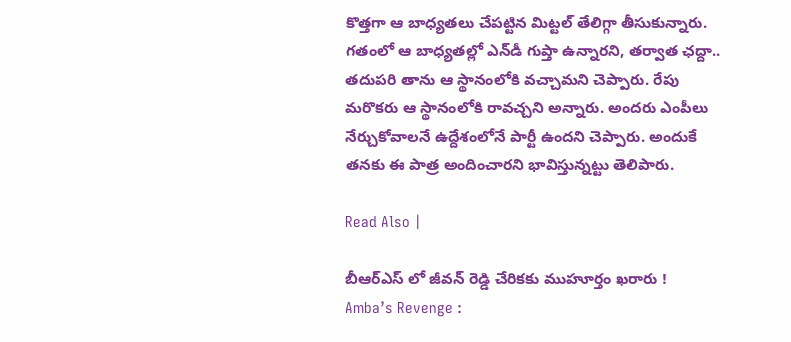కొత్తగా ఆ బాధ్యతలు చేపట్టిన మిట్టల్‌ తేలిగ్గా తీసుకున్నారు. గతంలో ఆ బాధ్యతల్లో ఎన్‌డీ గుప్తా ఉన్నారని, తర్వాత ఛద్దా.. తదుపరి తాను ఆ స్థానంలోకి వచ్చామని చెప్పారు. రేపు మరొకరు ఆ స్థానంలోకి రావచ్చని అన్నారు. అందరు ఎంపీలు నేర్చుకోవాలనే ఉద్దేశంలోనే పార్టీ ఉందని చెప్పారు. అందుకే తనకు ఈ పాత్ర అందించారని భావిస్తున్నట్టు తెలిపారు.

Read Also |

బీఆర్ఎస్ లో జీవన్ రెడ్డి చేరికకు ముహూర్తం ఖరారు !
Amba’s Revenge :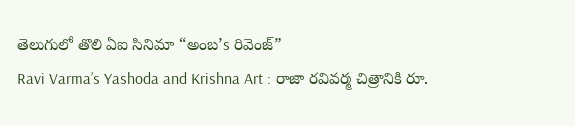తెలుగులో తొలి ఏఐ సినిమా “అంబ’s రివెంజ్”
Ravi Varma’s Yashoda and Krishna Art : రాజా రవివర్మ చిత్రానికి రూ.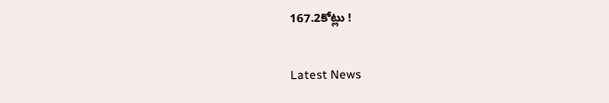167.2కోట్లు !

Latest News